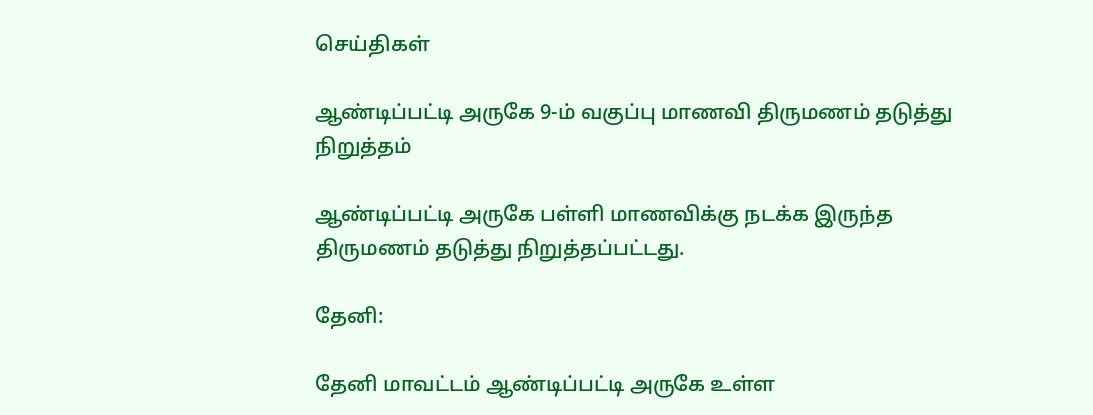செய்திகள்

ஆண்டிப்பட்டி அருகே 9-ம் வகுப்பு மாணவி திருமணம் தடுத்து நிறுத்தம்

ஆண்டிப்பட்டி அருகே பள்ளி மாணவிக்கு நடக்க இருந்த திருமணம் தடுத்து நிறுத்தப்பட்டது.

தேனி:

தேனி மாவட்டம் ஆண்டிப்பட்டி அருகே உள்ள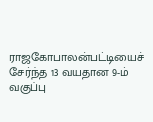ராஜகோபாலன்பட்டியைச் சேர்ந்த 13 வயதான 9-ம் வகுப்பு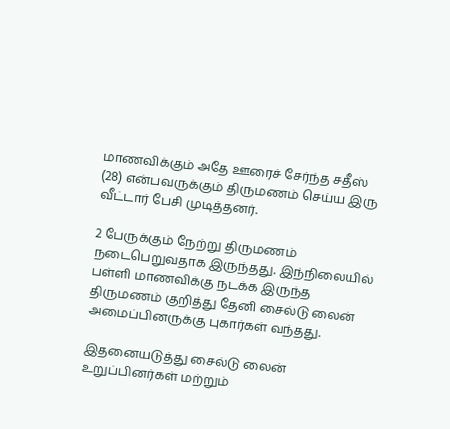மாணவிக்கும் அதே ஊரைச் சேர்ந்த சதீஸ் (28) என்பவருக்கும் திருமணம் செய்ய இரு வீட்டார் பேசி முடித்தனர்.

2 பேருக்கும் நேற்று திருமணம் நடைபெறுவதாக இருந்தது. இந்நிலையில் பள்ளி மாணவிக்கு நடக்க இருந்த திருமணம் குறித்து தேனி சைல்டு லைன் அமைப்பினருக்கு புகார்கள் வந்தது.

இதனையடுத்து சைல்டு லைன் உறுப்பினர்கள் மற்றும்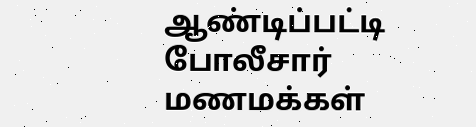ஆண்டிப்பட்டி போலீசார் மணமக்கள்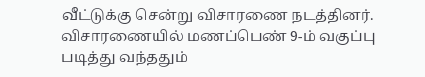வீட்டுக்கு சென்று விசாரணை நடத்தினர். விசாரணையில் மணப்பெண் 9-ம் வகுப்பு படித்து வந்ததும்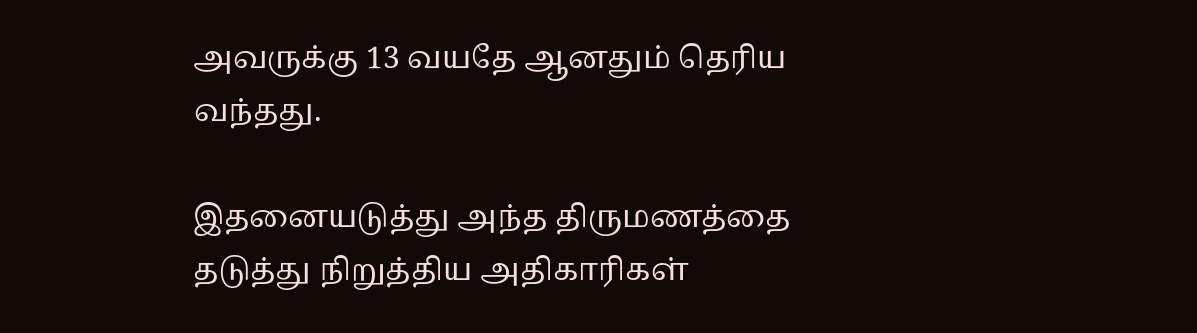அவருக்கு 13 வயதே ஆனதும் தெரிய வந்தது.

இதனையடுத்து அந்த திருமணத்தை தடுத்து நிறுத்திய அதிகாரிகள்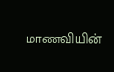மாணவியின்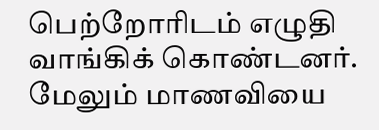பெற்றோரிடம் எழுதி வாங்கிக் கொண்டனர். மேலும் மாணவியை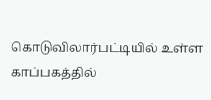கொடுவிலார்பட்டியில் உள்ள காப்பகத்தில்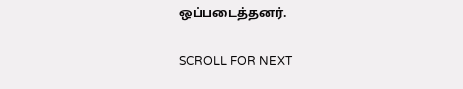ஒப்படைத்தனர்.

SCROLL FOR NEXT